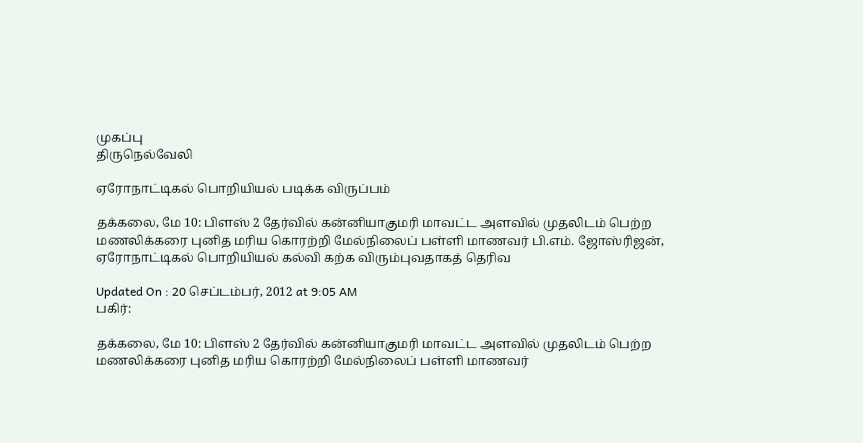முகப்பு
திருநெல்வேலி

ஏரோநாட்டிகல் பொறியியல் படிக்க விருப்பம்

தக்கலை, மே 10: பிளஸ் 2 தேர்வில் கன்னியாகுமரி மாவட்ட அளவில் முதலிடம் பெற்ற மணலிக்கரை புனித மரிய கொரற்றி மேல்நிலைப் பள்ளி மாணவர் பி.எம். ஜோஸ்ரிஜன், ஏரோநாட்டிகல் பொறியியல் கல்வி கற்க விரும்புவதாகத் தெரிவ

Updated On : 20 செப்டம்பர், 2012 at 9:05 AM
பகிர்:

தக்கலை, மே 10: பிளஸ் 2 தேர்வில் கன்னியாகுமரி மாவட்ட அளவில் முதலிடம் பெற்ற மணலிக்கரை புனித மரிய கொரற்றி மேல்நிலைப் பள்ளி மாணவர்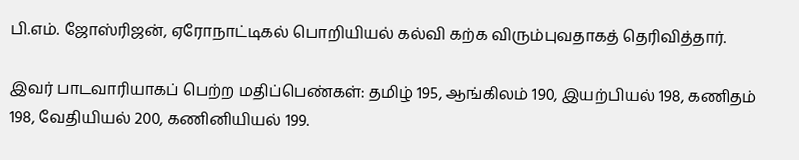பி.எம். ஜோஸ்ரிஜன், ஏரோநாட்டிகல் பொறியியல் கல்வி கற்க விரும்புவதாகத் தெரிவித்தார்.

இவர் பாடவாரியாகப் பெற்ற மதிப்பெண்கள்: தமிழ் 195, ஆங்கிலம் 190, இயற்பியல் 198, கணிதம் 198, வேதியியல் 200, கணினியியல் 199.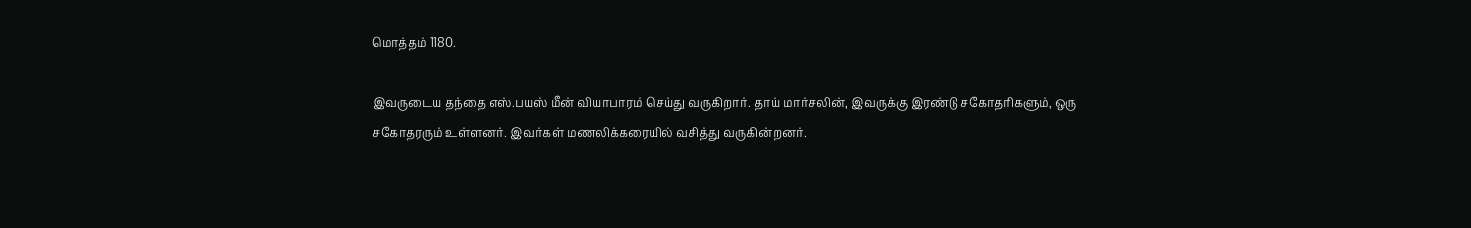மொத்தம் 1180.

இவருடைய தந்தை எஸ்.பயஸ் மீன் வியாபாரம் செய்து வருகிறார். தாய் மார்சலின், இவருக்கு இரண்டு சகோதரிகளும், ஒரு சகோதரரும் உள்ளனர். இவர்கள் மணலிக்கரையில் வசித்து வருகின்றனர்.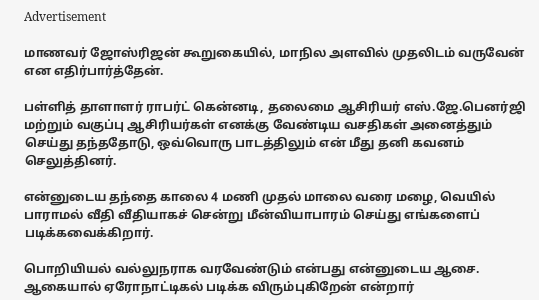Advertisement

மாணவர் ஜோஸ்ரிஜன் கூறுகையில், மாநில அளவில் முதலிடம் வருவேன் என எதிர்பார்த்தேன்.

பள்ளித் தாளாளர் ராபர்ட் கென்னடி, தலைமை ஆசிரியர் எஸ்.ஜே.பெனர்ஜி மற்றும் வகுப்பு ஆசிரியர்கள் எனக்கு வேண்டிய வசதிகள் அனைத்தும் செய்து தந்ததோடு, ஒவ்வொரு பாடத்திலும் என் மீது தனி கவனம் செலுத்தினர்.

என்னுடைய தந்தை காலை 4 மணி முதல் மாலை வரை மழை, வெயில் பாராமல் வீதி வீதியாகச் சென்று மீன்வியாபாரம் செய்து எங்களைப் படிக்கவைக்கிறார்.

பொறியியல் வல்லுநராக வரவேண்டும் என்பது என்னுடைய ஆசை. ஆகையால் ஏரோநாட்டிகல் படிக்க விரும்புகிறேன் என்றார்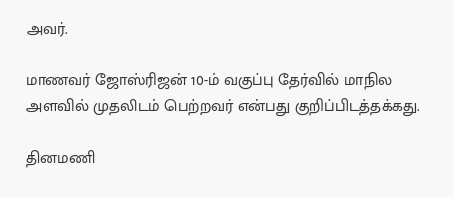அவர்.

மாணவர் ஜோஸ்ரிஜன் 10-ம் வகுப்பு தேர்வில் மாநில அளவில் முதலிடம் பெற்றவர் என்பது குறிப்பிடத்தக்கது.

தினமணி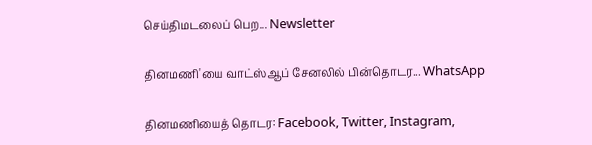செய்திமடலைப் பெற... Newsletter

தினமணி'யை வாட்ஸ்ஆப் சேனலில் பின்தொடர... WhatsApp

தினமணியைத் தொடர: Facebook, Twitter, Instagram,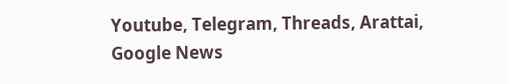Youtube, Telegram, Threads, Arattai, Google News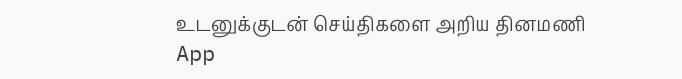உடனுக்குடன் செய்திகளை அறிய தினமணி App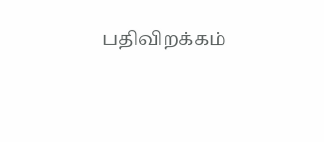பதிவிறக்கம்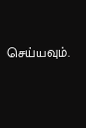செய்யவும்.